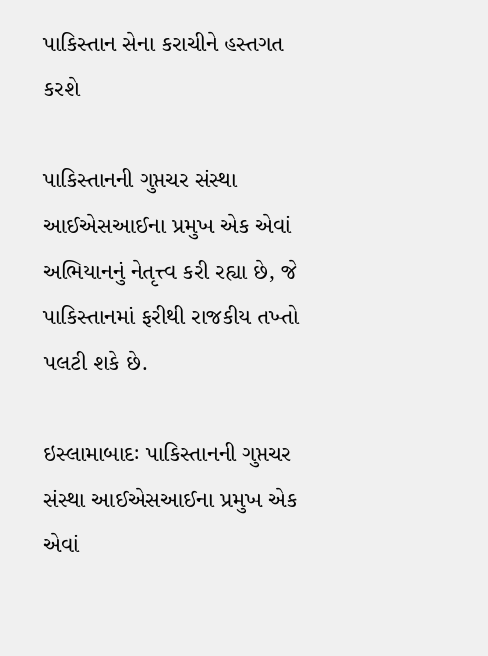પાકિસ્તાન સેના કરાચીને હસ્તગત કરશે

પાકિસ્તાનની ગુપ્તચર સંસ્થા આઈએસઆઈના પ્રમુખ એક એવાં અભિયાનનું નેતૃત્ત્વ કરી રહ્યા છે, જે પાકિસ્તાનમાં ફરીથી રાજકીય તખ્તો પલટી શકે છે.

ઇસ્લામાબાદઃ પાકિસ્તાનની ગુપ્તચર સંસ્થા આઈએસઆઈના પ્રમુખ એક એવાં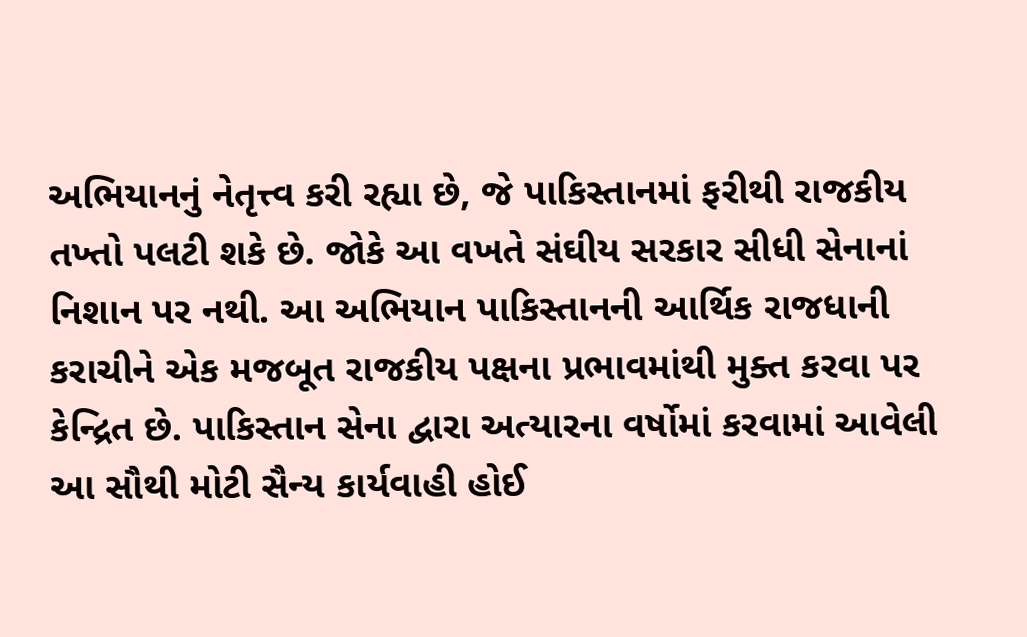અભિયાનનું નેતૃત્ત્વ કરી રહ્યા છે, જે પાકિસ્તાનમાં ફરીથી રાજકીય તખ્તો પલટી શકે છે. જોકે આ વખતે સંઘીય સરકાર સીધી સેનાનાં નિશાન પર નથી. આ અભિયાન પાકિસ્તાનની આર્થિક રાજધાની કરાચીને એક મજબૂત રાજકીય પક્ષના પ્રભાવમાંથી મુક્ત કરવા પર કેન્દ્રિત છે. પાકિસ્તાન સેના દ્વારા અત્યારના વર્ષોમાં કરવામાં આવેલી આ સૌથી મોટી સૈન્ય કાર્યવાહી હોઈ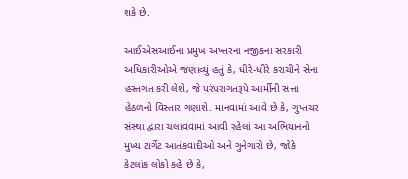શકે છે.

આઈએસઆઈના પ્રમુખ અખ્તરના નજીકના સરકારી અધિકારીઓએ જણાવ્યું હતું કે, ધીરે-ધીરે કરાચીને સેના હસ્તગત કરી લેશે, જે પરંપરાગતરૂપે આર્મીની સત્તા હેઠળનો વિસ્તાર ગણાશે. માનવામાં આવે છે કે, ગુપ્તચર સંસ્થા દ્વારા ચલાવવામાં આવી રહેલાં આ અભિયાનનો મુખ્ય ટાર્ગેટ આતંકવાદીઓ અને ગુનેગારો છે, જોકે કેટલાંક લોકો કહે છે કે,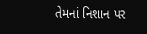તેમનાં નિશાન પર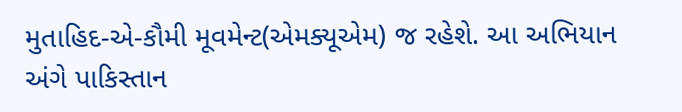મુતાહિદ-એ-કૌમી મૂવમેન્ટ(એમક્યૂએમ) જ રહેશે. આ અભિયાન અંગે પાકિસ્તાન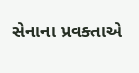સેનાના પ્રવક્તાએ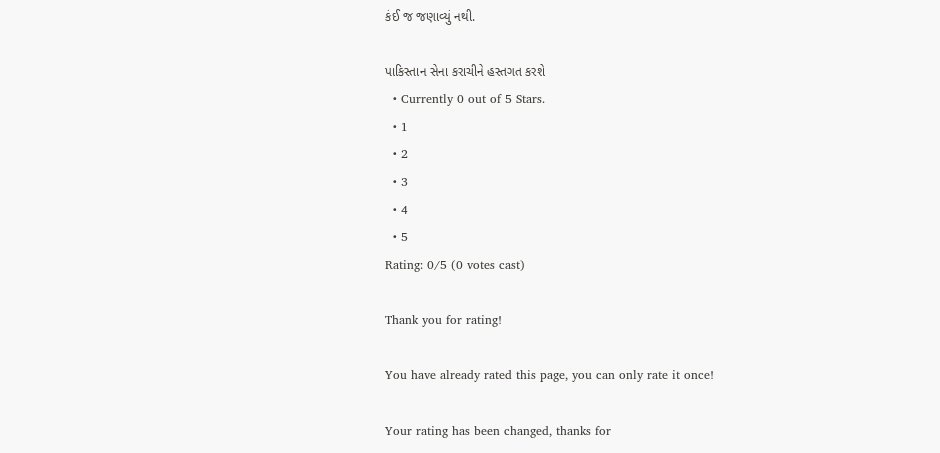કંઈ જ જણાવ્યું નથી.

પાકિસ્તાન સેના કરાચીને હસ્તગત કરશે
  • Currently 0 out of 5 Stars.
  • 1
  • 2
  • 3
  • 4
  • 5
Rating: 0/5 (0 votes cast)

Thank you for rating!

You have already rated this page, you can only rate it once!

Your rating has been changed, thanks for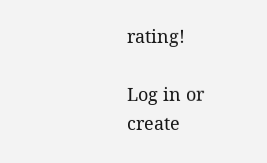rating!

Log in or create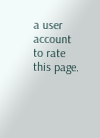a user account to rate this page.